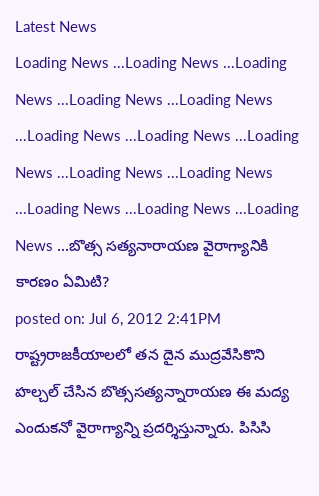Latest News
Loading News ...Loading News ...Loading News ...Loading News ...Loading News ...Loading News ...Loading News ...Loading News ...Loading News ...Loading News ...Loading News ...Loading News ...Loading News ...బొత్స సత్యనారాయణ వైరాగ్యానికి కారణం ఏమిటి?
posted on: Jul 6, 2012 2:41PM
రాష్ట్రరాజకీయాలలో తన దైన ముద్రవేసికొని హల్చల్ చేసిన బొత్ససత్యన్నారాయణ ఈ మద్య ఎందుకనో వైరాగ్యాన్ని ప్రదర్శిస్తున్నారు. పిసిసి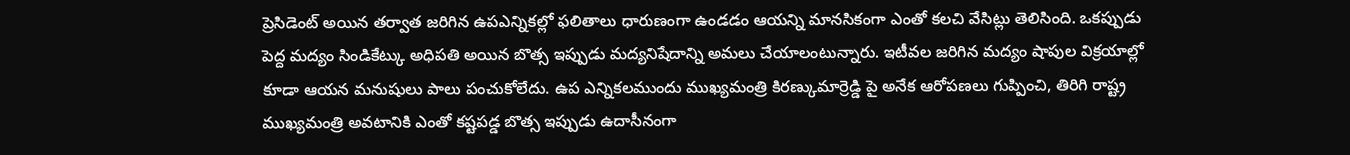ప్రెసిడెంట్ అయిన తర్వాత జరిగిన ఉపఎన్నికల్లో ఫలితాలు ధారుణంగా ఉండడం ఆయన్ని మానసికంగా ఎంతో కలచి వేసిట్లు తెలిసింది. ఒకప్పుడు పెద్ద మద్యం సిండికేట్కు అధిపతి అయిన బొత్స ఇప్పుడు మద్యనిషేదాన్ని అమలు చేయాలంటున్నారు. ఇటీవల జరిగిన మద్యం షాపుల విక్రయాల్లో కూడా ఆయన మనుషులు పాలు పంచుకోలేదు. ఉప ఎన్నికలముందు ముఖ్యమంత్రి కిరణ్కుమార్రెడ్డి పై అనేక ఆరోపణలు గుప్పించి, తిరిగి రాష్ట్ర ముఖ్యమంత్రి అవటానికి ఎంతో కష్టపడ్డ బొత్స ఇప్పుడు ఉదాసీనంగా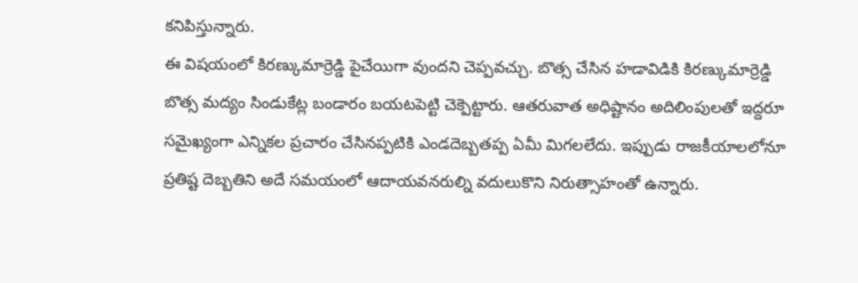కనిపిస్తున్నారు.
ఈ విషయంలో కిరణ్కుమార్రెడ్డి పైచేయిగా వుందని చెప్పవచ్చు. బొత్స చేసిన హడావిడికి కిరణ్కుమార్రెడ్డి బొత్స మద్యం సిండుకేట్ల బండారం బయటపెట్టి చెక్పెట్టారు. ఆతరువాత అధిష్టానం అదిలింపులతో ఇద్దరూ సమైఖ్యంగా ఎన్నికల ప్రచారం చేసినప్పటికి ఎండదెబ్బతప్ప ఏమీ మిగలలేదు. ఇప్పుడు రాజకీయాలలోనూ ప్రతిష్ట దెబ్బతిని అదే సమయంలో ఆదాయవనరుల్ని వదులుకొని నిరుత్సాహంతో ఉన్నారు.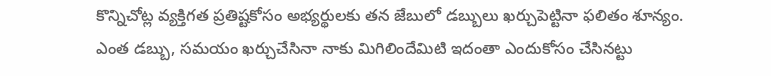కొన్నిచోట్ల వ్యక్తిగత ప్రతిష్టకోసం అభ్యర్థులకు తన జేబులో డబ్బులు ఖర్చుపెట్టినా ఫలితం శూన్యం. ఎంత డబ్బు, సమయం ఖర్చుచేసినా నాకు మిగిలిందేమిటి ఇదంతా ఎందుకోసం చేసినట్టు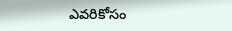ఎవరికోసం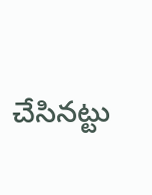చేసినట్టు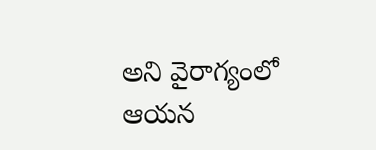అని వైరాగ్యంలో ఆయన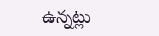ఉన్నట్లు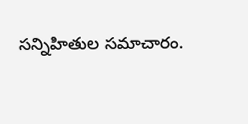సన్నిహితుల సమాచారం.